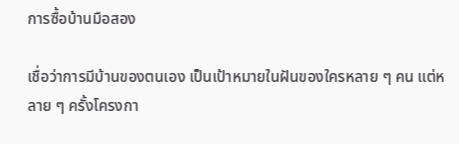การซื้อบ้านมือสอง

เชื่อว่าการมีบ้านของตนเอง เป็นเป้าหมายในฝันของใครหลาย ๆ คน แต่หลาย ๆ ครั้งโครงกา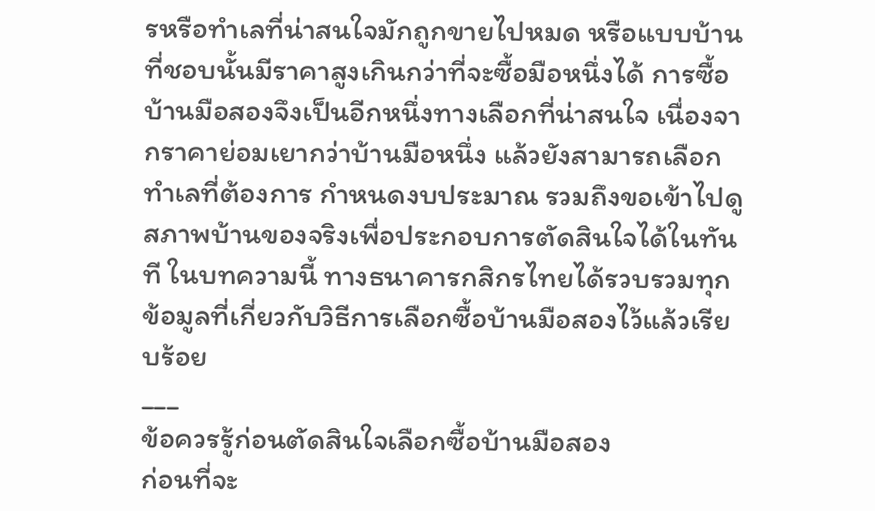รหรือทำเลที่น่าสนใจมักถูกขายไปหมด หรือแบบบ้านที่ชอบนั้นมีราคาสูงเกินกว่าที่จะซื้อมือหนึ่งได้ การซื้อบ้านมือสองจึงเป็นอีกหนึ่งทางเลือกที่น่าสนใจ เนื่องจากราคาย่อมเยากว่าบ้านมือหนึ่ง แล้วยังสามารถเลือกทำเลที่ต้องการ กำหนดงบประมาณ รวมถึงขอเข้าไปดูสภาพบ้านของจริงเพื่อประกอบการตัดสินใจได้ในทันที ในบทความนี้ ทางธนาคารกสิกรไทยได้รวบรวมทุกข้อมูลที่เกี่ยวกับวิธีการเลือกซื้อบ้านมือสองไว้แล้วเรียบร้อย
___
ข้อควรรู้ก่อนตัดสินใจเลือกซื้อบ้านมือสอง
ก่อนที่จะ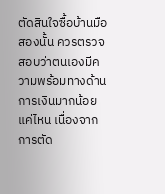ตัดสินใจซื้อบ้านมือสองนั้น ควรตรวจสอบว่าตนเองมีความพร้อมทางด้านการเงินมากน้อยแค่ไหน เนื่องจากการตัด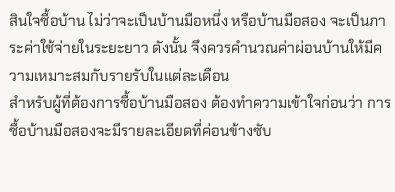สินใจซื้อบ้าน ไม่ว่าจะเป็นบ้านมือหนึ่ง หรือบ้านมือสอง จะเป็นภาระค่าใช้จ่ายในระยะยาว ดังนั้น จึงควรคำนวณค่าผ่อนบ้านให้มีความเหมาะสมกับรายรับในแต่ละเดือน
สำหรับผู้ที่ต้องการซื้อบ้านมือสอง ต้องทำความเข้าใจก่อนว่า การซื้อบ้านมือสองจะมีรายละเอียดที่ค่อนข้างซับ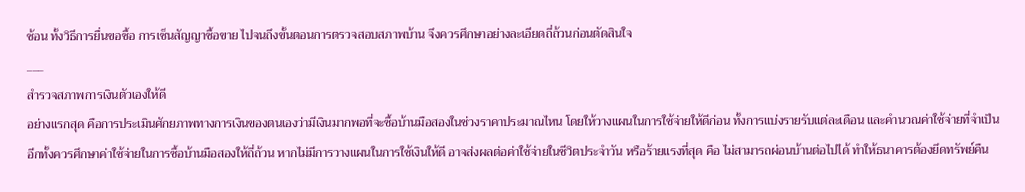ซ้อน ทั้งวิธีการยื่นขอซื้อ การเซ็นสัญญาซื้อขาย ไปจนถึงขั้นตอนการตรวจสอบสภาพบ้าน จึงควรศึกษาอย่างละเอียดถี่ถ้วนก่อนตัดสินใจ
___
สำรวจสภาพการเงินตัวเองให้ดี
อย่างแรกสุด คือการประเมินศักยภาพทางการเงินของตนเองว่ามีเงินมากพอที่จะซื้อบ้านมือสองในช่วงราคาประมาณไหน โดยให้วางแผนในการใช้จ่ายให้ดีก่อน ทั้งการแบ่งรายรับแต่ละเดือน และคำนวณค่าใช้จ่ายที่จำเป็น อีกทั้งควรศึกษาค่าใช้จ่ายในการซื้อบ้านมือสองให้ถี่ถ้วน หากไม่มีการวางแผนในการใช้เงินให้ดี อาจส่งผลต่อค่าใช้จ่ายในชีวิตประจำวัน หรือร้ายแรงที่สุด คือ ไม่สามารถผ่อนบ้านต่อไปได้ ทำให้ธนาคารต้องยึดทรัพย์คืน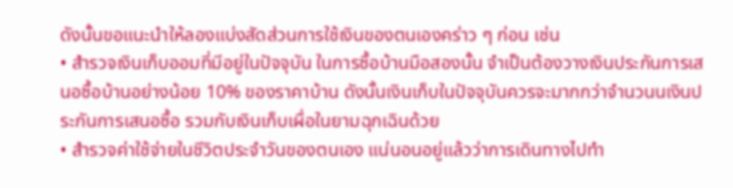ดังนั้นขอแนะนำให้ลองแบ่งสัดส่วนการใช้เงินของตนเองคร่าว ๆ ก่อน เช่น
• สำรวจเงินเก็บออมที่มีอยู่ในปัจจุบัน ในการซื้อบ้านมือสองนั้น จำเป็นต้องวางเงินประกันการเสนอซื้อบ้านอย่างน้อย 10% ของราคาบ้าน ดังนั้นเงินเก็บในปัจจุบันควรจะมากกว่าจำนวนนเงินประกันการเสนอซื้อ รวมกับเงินเก็บเผื่อในยามฉุกเฉินด้วย
• สำรวจค่าใช้จ่ายในชีวิตประจำวันของตนเอง แน่นอนอยู่แล้วว่าการเดินทางไปทำ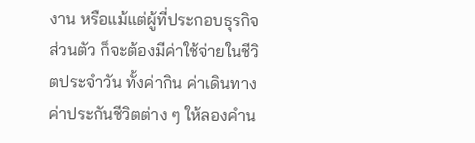งาน หรือแม้แต่ผู้ที่ประกอบธุรกิจส่วนตัว ก็จะต้องมีค่าใช้จ่ายในชีวิตประจำวัน ทั้งค่ากิน ค่าเดินทาง ค่าประกันชีวิตต่าง ๆ ให้ลองคำน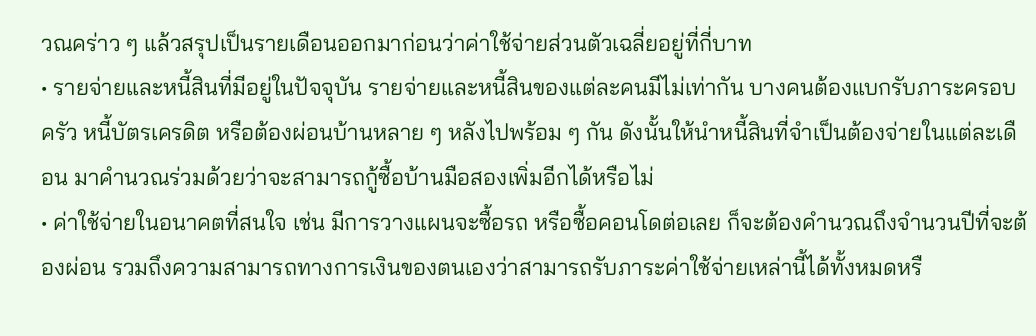วณคร่าว ๆ แล้วสรุปเป็นรายเดือนออกมาก่อนว่าค่าใช้จ่ายส่วนตัวเฉลี่ยอยู่ที่กี่บาท
• รายจ่ายและหนี้สินที่มีอยู่ในปัจจุบัน รายจ่ายและหนี้สินของแต่ละคนมีไม่เท่ากัน บางคนต้องแบกรับภาระครอบครัว หนี้บัตรเครดิต หรือต้องผ่อนบ้านหลาย ๆ หลังไปพร้อม ๆ กัน ดังนั้นให้นำหนี้สินที่จำเป็นต้องจ่ายในแต่ละเดือน มาคำนวณร่วมด้วยว่าจะสามารถกู้ซื้อบ้านมือสองเพิ่มอีกได้หรือไม่
• ค่าใช้จ่ายในอนาคตที่สนใจ เช่น มีการวางแผนจะซื้อรถ หรือซื้อคอนโดต่อเลย ก็จะต้องคำนวณถึงจำนวนปีที่จะต้องผ่อน รวมถึงความสามารถทางการเงินของตนเองว่าสามารถรับภาระค่าใช้จ่ายเหล่านี้ได้ทั้งหมดหรื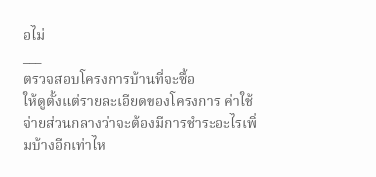อไม่
___
ตรวจสอบโครงการบ้านที่จะซื้อ
ให้ดูตั้งแต่รายละเอียดของโครงการ ค่าใช้จ่ายส่วนกลางว่าจะต้องมีการชำระอะไรเพิ่มบ้างอีกเท่าไห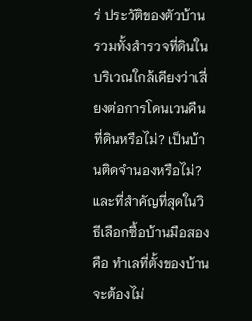ร่ ประวัติของตัวบ้าน รวมทั้งสำรวจที่ดินในบริเวณใกล้เคียงว่าเสี่ยงต่อการโดนเวนคืนที่ดินหรือไม่? เป็นบ้านติดจำนองหรือไม่? และที่สำคัญที่สุดในวิธีเลือกซื้อบ้านมือสอง คือ ทำเลที่ตั้งของบ้านจะต้องไม่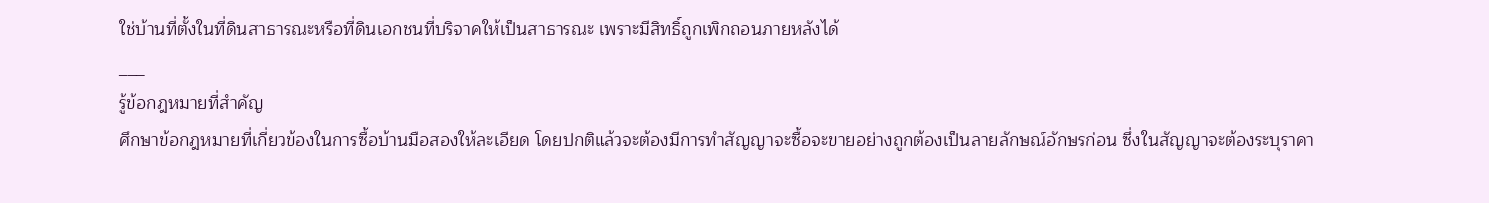ใช่บ้านที่ตั้งในที่ดินสาธารณะหรือที่ดินเอกชนที่บริจาคให้เป็นสาธารณะ เพราะมีสิทธิ์ถูกเพิกถอนภายหลังได้
___
รู้ข้อกฎหมายที่สำคัญ
ศึกษาข้อกฎหมายที่เกี่ยวข้องในการซื้อบ้านมือสองให้ละเอียด โดยปกติแล้วจะต้องมีการทำสัญญาจะซื้อจะขายอย่างถูกต้องเป็นลายลักษณ์อักษรก่อน ซึ่งในสัญญาจะต้องระบุราคา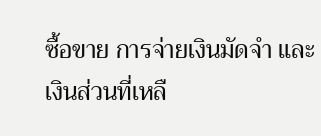ซื้อขาย การจ่ายเงินมัดจำ และเงินส่วนที่เหลื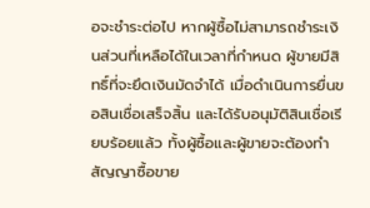อจะชำระต่อไป หากผู้ซื้อไม่สามารถชำระเงินส่วนที่เหลือได้ในเวลาที่กำหนด ผู้ขายมีสิทธิ์ที่จะยึดเงินมัดจำได้ เมื่อดำเนินการยื่นขอสินเชื่อเสร็จสิ้น และได้รับอนุมัติสินเชื่อเรียบร้อยแล้ว ทั้งผู้ซื้อและผู้ขายจะต้องทำสัญญาซื้อขาย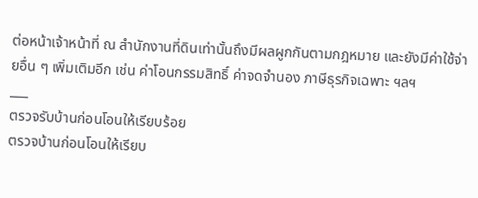ต่อหน้าเจ้าหน้าที่ ณ สำนักงานที่ดินเท่านั้นถึงมีผลผูกกันตามกฎหมาย และยังมีค่าใช้จ่ายอื่น ๆ เพิ่มเติมอีก เช่น ค่าโอนกรรมสิทธิ์ ค่าจดจำนอง ภาษีธุรกิจเฉพาะ ฯลฯ
___
ตรวจรับบ้านก่อนโอนให้เรียบร้อย
ตรวจบ้านก่อนโอนให้เรียบ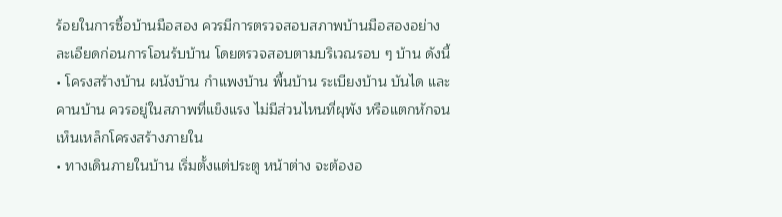ร้อยในการซื้อบ้านมือสอง ควรมีการตรวจสอบสภาพบ้านมือสองอย่างละเอียดก่อนการโอนร้บบ้าน โดยตรวจสอบตามบริเวณรอบ ๆ บ้าน ดังนี้
• โครงสร้างบ้าน ผนังบ้าน กำแพงบ้าน พื้นบ้าน ระเบียงบ้าน บันได และคานบ้าน ควรอยู่ในสภาพที่แข็งแรง ไม่มีส่วนไหนที่ผุพัง หรือแตกหักจนเห็นเหล็กโครงสร้างภายใน
• ทางเดินภายในบ้าน เริ่มตั้งแต่ประตู หน้าต่าง จะต้องอ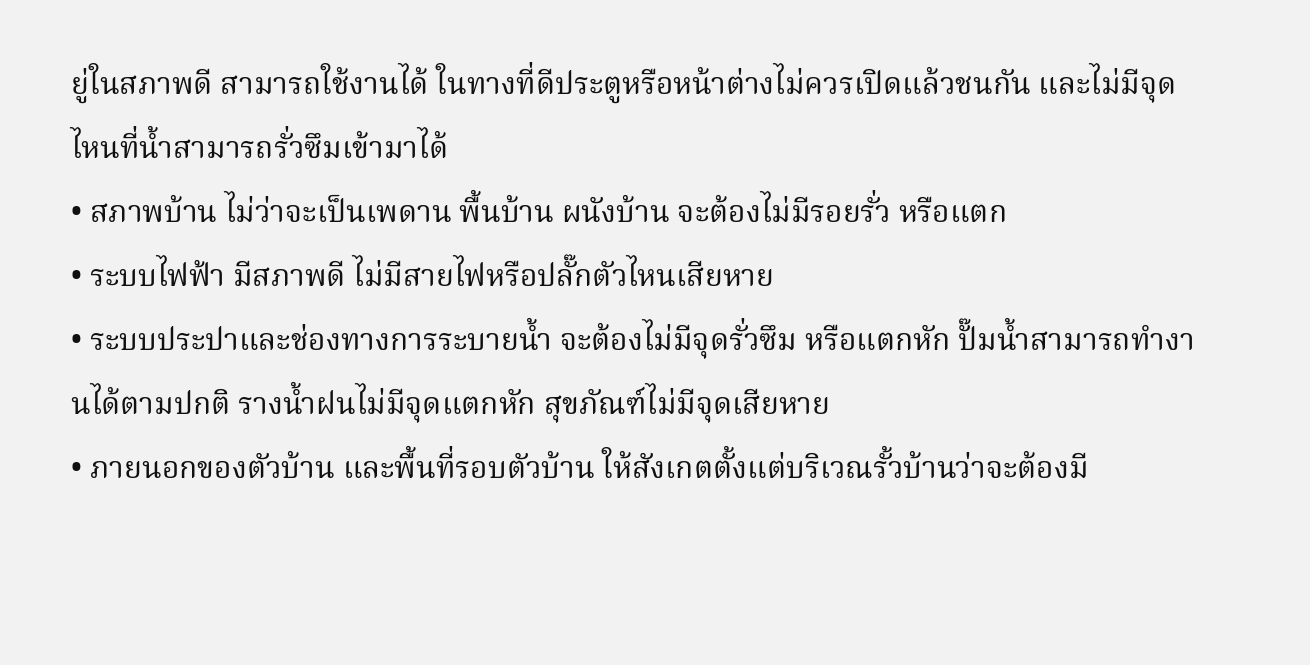ยู่ในสภาพดี สามารถใช้งานได้ ในทางที่ดีประตูหรือหน้าต่างไม่ควรเปิดแล้วชนกัน และไม่มีจุดไหนที่น้ำสามารถรั่วซึมเข้ามาได้
• สภาพบ้าน ไม่ว่าจะเป็นเพดาน พื้นบ้าน ผนังบ้าน จะต้องไม่มีรอยรั่ว หรือแตก
• ระบบไฟฟ้า มีสภาพดี ไม่มีสายไฟหรือปลั๊กตัวไหนเสียหาย
• ระบบประปาและช่องทางการระบายน้ำ จะต้องไม่มีจุดรั่วซึม หรือแตกหัก ปั๊มน้ำสามารถทำงานได้ตามปกติ รางน้ำฝนไม่มีจุดแตกหัก สุขภัณฑ์ไม่มีจุดเสียหาย
• ภายนอกของตัวบ้าน และพื้นที่รอบตัวบ้าน ให้สังเกตตั้งแต่บริเวณรั้วบ้านว่าจะต้องมี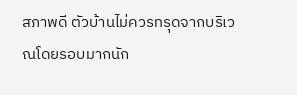สภาพดี ตัวบ้านไม่ควรทรุดจากบริเวณโดยรอบมากนัก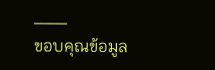___
ขอบคุณข้อมูล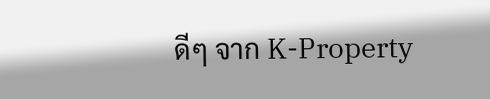ดีๆ จาก K-Property